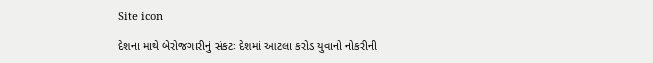Site icon

દેશના માથે બેરોજગારીનું સંકટઃ દેશમાં આટલા કરોડ યુવાનો નોકરીની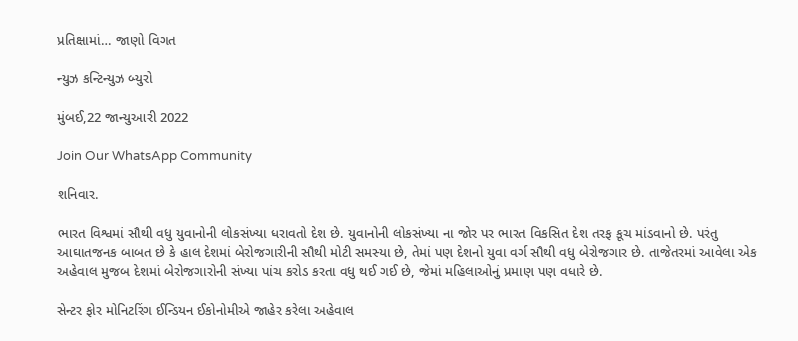પ્રતિક્ષામાં… જાણો વિગત

ન્યુઝ કન્ટિન્યુઝ બ્યુરો

મુંબઈ,22 જાન્યુઆરી 2022

Join Our WhatsApp Community

શનિવાર.

ભારત વિશ્વમાં સૌથી વધુ યુવાનોની લોકસંખ્યા ધરાવતો દેશ છે. યુવાનોની લોકસંખ્યા ના જોર પર ભારત વિકસિત દેશ તરફ કૂચ માંડવાનો છે. પરંતુ આઘાતજનક બાબત છે કે હાલ દેશમાં બેરોજગારીની સૌથી મોટી સમસ્યા છે, તેમાં પણ દેશનો યુવા વર્ગ સૌથી વધુ બેરોજગાર છે. તાજેતરમાં આવેલા એક અહેવાલ મુજબ દેશમાં બેરોજગારોની સંખ્યા પાંચ કરોડ કરતા વધુ થઈ ગઈ છે, જેમાં મહિલાઓનું પ્રમાણ પણ વધારે છે.

સેન્ટર ફોર મોનિટરિંગ ઈન્ડિયન ઈકોનોમીએ જાહેર કરેલા અહેવાલ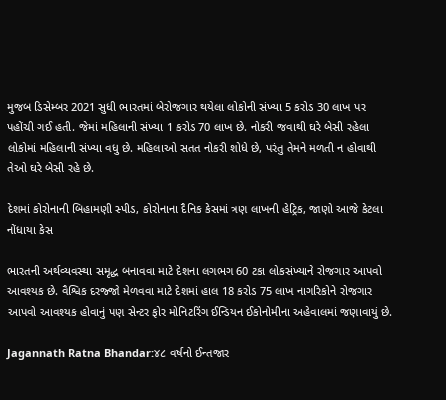મુજબ ડિસેમ્બર 2021 સુધી ભારતમાં બેરોજગાર થયેલા લોકોની સંખ્યા 5 કરોડ 30 લાખ પર પહોંચી ગઈ હતી. જેમાં મહિલાની સંખ્યા 1 કરોડ 70 લાખ છે. નોકરી જવાથી ઘરે બેસી રહેલા લોકોમાં મહિલાની સંખ્યા વધુ છે. મહિલાઓ સતત નોકરી શોધે છે, પરંતુ તેમને મળતી ન હોવાથી તેઓ ઘરે બેસી રહે છે.

દેશમાં કોરોનાની બિહામણી સ્પીડ, કોરોનાના દૈનિક કેસમાં ત્રણ લાખની હેટ્રિક, જાણો આજે કેટલા નોંધાયા કેસ

ભારતની અર્થવ્યવસ્થા સમૃદ્ધ બનાવવા માટે દેશના લગભગ 60 ટકા લોકસંખ્યાને રોજગાર આપવો આવશ્યક છે. વૈશ્વિક દરજ્જો મેળવવા માટે દેશમાં હાલ 18 કરોડ 75 લાખ નાગરિકોને રોજગાર આપવો આવશ્યક હોવાનું પણ સેન્ટર ફોર મોનિટરિંગ ઈન્ડિયન ઈકોનોમીના અહેવાલમાં જણાવાયું છે.

Jagannath Ratna Bhandar:૪૮ વર્ષનો ઈન્તજાર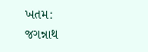ખતમ: જગન્નાથ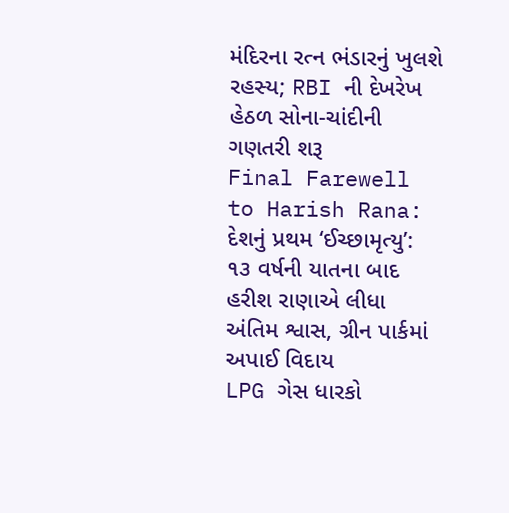મંદિરના રત્ન ભંડારનું ખુલશે રહસ્ય; RBI ની દેખરેખ હેઠળ સોના-ચાંદીની ગણતરી શરૂ
Final Farewell to Harish Rana: દેશનું પ્રથમ ‘ઈચ્છામૃત્યુ’: ૧૩ વર્ષની યાતના બાદ હરીશ રાણાએ લીધા અંતિમ શ્વાસ, ગ્રીન પાર્કમાં અપાઈ વિદાય
LPG ગેસ ધારકો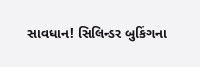સાવધાન! સિલિન્ડર બુકિંગના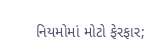નિયમોમાં મોટો ફેરફાર;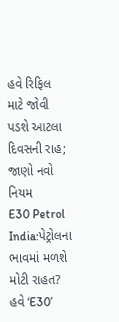હવે રિફિલ માટે જોવી પડશે આટલા દિવસની રાહ; જાણો નવો નિયમ
E30 Petrol India:પેટ્રોલના ભાવમાં મળશે મોટી રાહત? હવે ‘E30’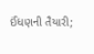ઈંધણની તૈયારી;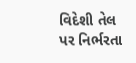વિદેશી તેલ પર નિર્ભરતા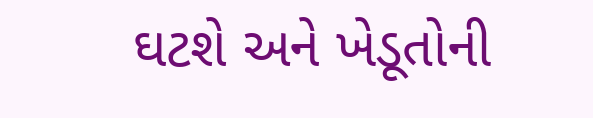ઘટશે અને ખેડૂતોની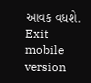આવક વધશે.
Exit mobile version